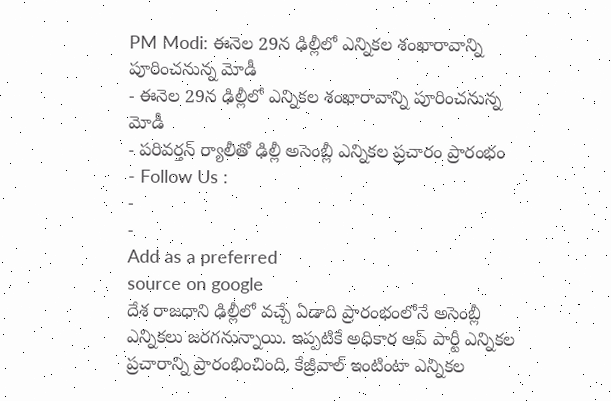PM Modi: ఈనెల 29న ఢిల్లీలో ఎన్నికల శంఖారావాన్ని పూరించనున్న మోడీ
- ఈనెల 29న ఢిల్లీలో ఎన్నికల శంఖారావాన్ని పూరించనున్న మోడీ
- పరివర్తన్ ర్యాలీతో ఢిల్లీ అసెంబ్లీ ఎన్నికల ప్రచారం ప్రారంభం
- Follow Us :
-
-
Add as a preferred
source on google
దేశ రాజధాని ఢిల్లీలో వచ్చే ఏడాది ప్రారంభంలోనే అసెంబ్లీ ఎన్నికలు జరగనున్నాయి. ఇప్పటికే అధికార ఆప్ పార్టీ ఎన్నికల ప్రచారాన్ని ప్రారంభించింది. కేజ్రీవాల్ ఇంటింటా ఎన్నికల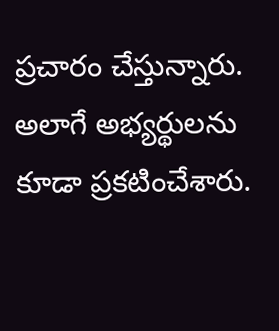ప్రచారం చేస్తున్నారు. అలాగే అభ్యర్థులను కూడా ప్రకటించేశారు.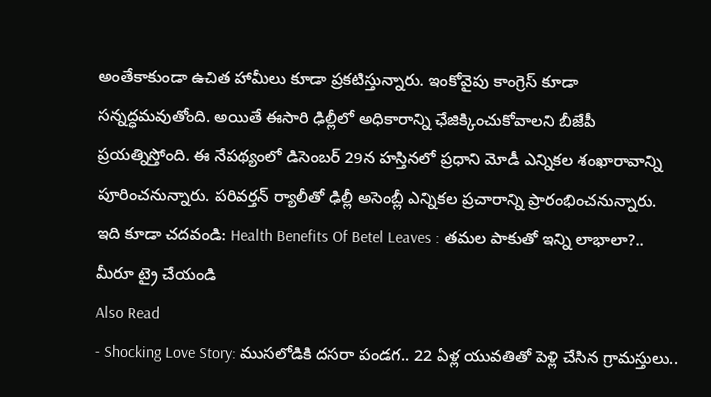అంతేకాకుండా ఉచిత హామీలు కూడా ప్రకటిస్తున్నారు. ఇంకోవైపు కాంగ్రెస్ కూడా సన్నద్ధమవుతోంది. అయితే ఈసారి ఢిల్లీలో అధికారాన్ని ఛేజిక్కించుకోవాలని బీజేపీ ప్రయత్నిస్తోంది. ఈ నేపథ్యంలో డిసెంబర్ 29న హస్తినలో ప్రధాని మోడీ ఎన్నికల శంఖారావాన్ని పూరించనున్నారు. పరివర్తన్ ర్యాలీతో ఢిల్లీ అసెంబ్లీ ఎన్నికల ప్రచారాన్ని ప్రారంభించనున్నారు.
ఇది కూడా చదవండి: Health Benefits Of Betel Leaves : తమల పాకుతో ఇన్ని లాభాలా?.. మీరూ ట్రై చేయండి
Also Read
- Shocking Love Story: ముసలోడికి దసరా పండగ.. 22 ఏళ్ల యువతితో పెళ్లి చేసిన గ్రామస్తులు..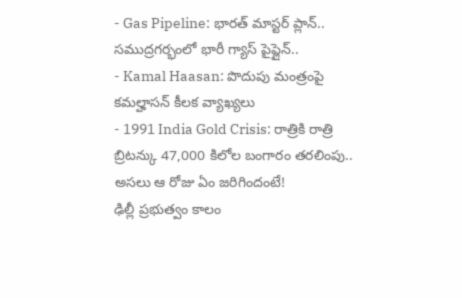- Gas Pipeline: భారత్ మాస్టర్ ప్లాన్.. సముద్రగర్భంలో భారీ గ్యాస్ పైప్లైన్..
- Kamal Haasan: పొదుపు మంత్రంపై కమల్హాసన్ కీలక వ్యాఖ్యలు
- 1991 India Gold Crisis: రాత్రికి రాత్రి బ్రిటన్కు 47,000 కిలోల బంగారం తరలింపు.. అసలు ఆ రోజు ఏం జరిగిందంటే!
ఢిల్లీ ప్రభుత్వం కాలం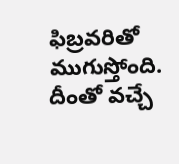ఫిబ్రవరితో ముగుస్తోంది. దీంతో వచ్చే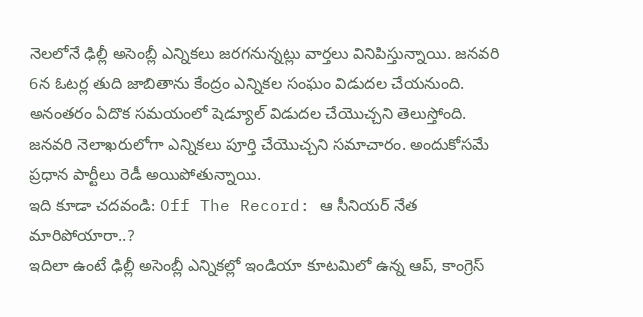నెలలోనే ఢిల్లీ అసెంబ్లీ ఎన్నికలు జరగనున్నట్లు వార్తలు వినిపిస్తున్నాయి. జనవరి 6న ఓటర్ల తుది జాబితాను కేంద్రం ఎన్నికల సంఘం విడుదల చేయనుంది. అనంతరం ఏదొక సమయంలో షెడ్యూల్ విడుదల చేయొచ్చని తెలుస్తోంది. జనవరి నెలాఖరులోగా ఎన్నికలు పూర్తి చేయొచ్చని సమాచారం. అందుకోసమే ప్రధాన పార్టీలు రెడీ అయిపోతున్నాయి.
ఇది కూడా చదవండి: Off The Record: ఆ సీనియర్ నేత మారిపోయారా..?
ఇదిలా ఉంటే ఢిల్లీ అసెంబ్లీ ఎన్నికల్లో ఇండియా కూటమిలో ఉన్న ఆప్, కాంగ్రెస్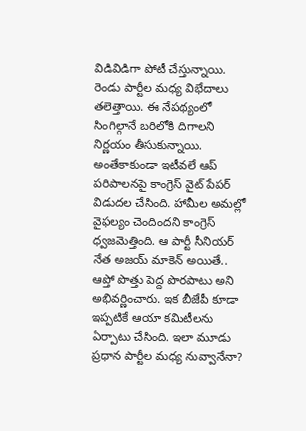విడివిడిగా పోటీ చేస్తున్నాయి. రెండు పార్టీల మధ్య విభేదాలు తలెత్తాయి. ఈ నేపథ్యంలో సింగిల్గానే బరిలోకి దిగాలని నిర్ణయం తీసుకున్నాయి. అంతేకాకుండా ఇటీవలే ఆప్ పరిపాలనపై కాంగ్రెస్ వైట్ పేపర్ విడుదల చేసింది. హామీల అమల్లో వైఫల్యం చెందిందని కాంగ్రెస్ ధ్వజమెత్తింది. ఆ పార్టీ సీనియర్ నేత అజయ్ మాకెన్ అయితే.. ఆప్తో పొత్తు పెద్ద పొరపాటు అని అభివర్ణించారు. ఇక బీజేపీ కూడా ఇప్పటికే ఆయా కమిటీలను ఏర్పాటు చేసింది. ఇలా మూడు ప్రధాన పార్టీల మధ్య నువ్వానేనా?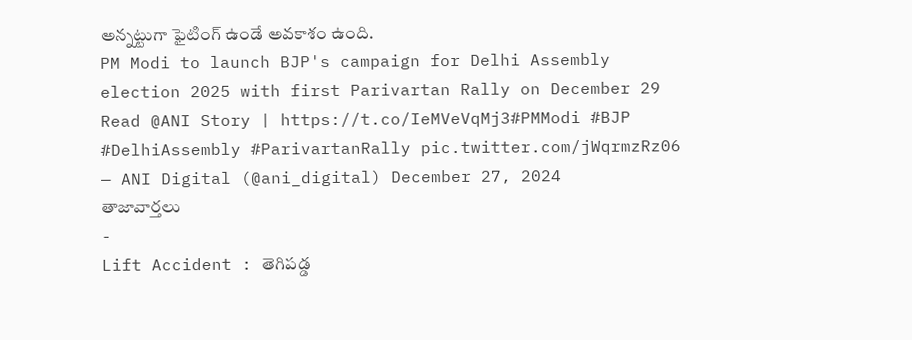అన్నట్టుగా ఫైటింగ్ ఉండే అవకాశం ఉంది.
PM Modi to launch BJP's campaign for Delhi Assembly election 2025 with first Parivartan Rally on December 29
Read @ANI Story | https://t.co/IeMVeVqMj3#PMModi #BJP #DelhiAssembly #ParivartanRally pic.twitter.com/jWqrmzRz06
— ANI Digital (@ani_digital) December 27, 2024
తాజావార్తలు
-
Lift Accident : తెగిపడ్డ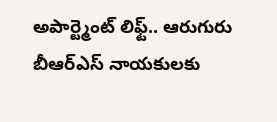అపార్ట్మెంట్ లిఫ్ట్.. ఆరుగురు బీఆర్ఎస్ నాయకులకు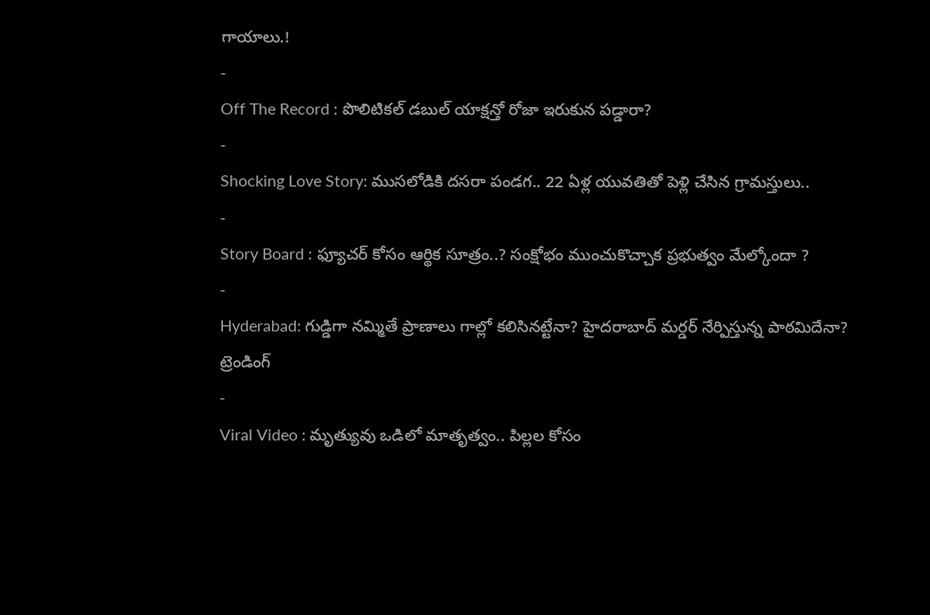గాయాలు.!
-
Off The Record : పొలిటికల్ డబుల్ యాక్షన్తో రోజా ఇరుకున పడ్డారా?
-
Shocking Love Story: ముసలోడికి దసరా పండగ.. 22 ఏళ్ల యువతితో పెళ్లి చేసిన గ్రామస్తులు..
-
Story Board : ఫ్యూచర్ కోసం ఆర్థిక సూత్రం..? సంక్షోభం ముంచుకొచ్చాక ప్రభుత్వం మేల్కోందా ?
-
Hyderabad: గుడ్డిగా నమ్మితే ప్రాణాలు గాల్లో కలిసినట్టేనా? హైదరాబాద్ మర్డర్ నేర్పిస్తున్న పాఠమిదేనా?
ట్రెండింగ్
-
Viral Video : మృత్యువు ఒడిలో మాతృత్వం.. పిల్లల కోసం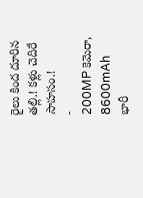రైలు కింద దూరిన తల్లి.! కళ్లు చెదిరే సాహసం.!
-
200MP కెమెరా, 8600mAh భారీ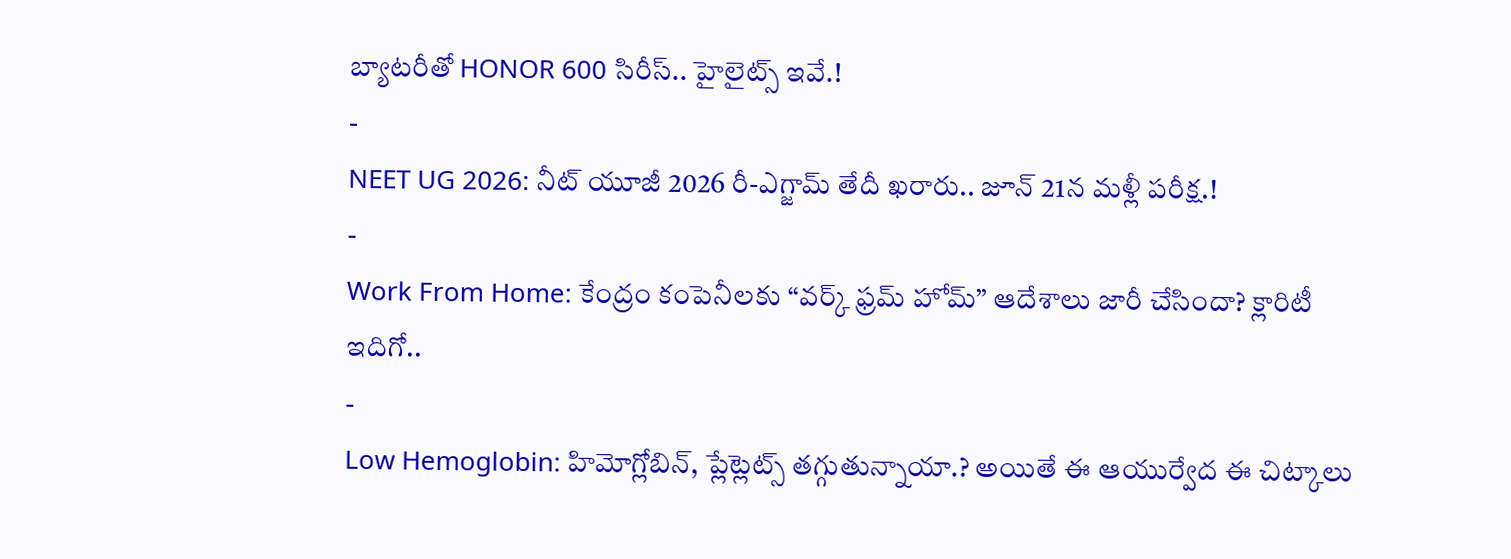బ్యాటరీతో HONOR 600 సిరీస్.. హైలైట్స్ ఇవే.!
-
NEET UG 2026: నీట్ యూజీ 2026 రీ-ఎగ్జామ్ తేదీ ఖరారు.. జూన్ 21న మళ్లీ పరీక్ష.!
-
Work From Home: కేంద్రం కంపెనీలకు “వర్క్ ఫ్రమ్ హోమ్” ఆదేశాలు జారీ చేసిందా? క్లారిటీ ఇదిగో..
-
Low Hemoglobin: హిమోగ్లోబిన్, ప్లేట్లెట్స్ తగ్గుతున్నాయా.? అయితే ఈ ఆయుర్వేద ఈ చిట్కాలు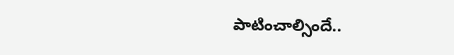పాటించాల్సిందే..